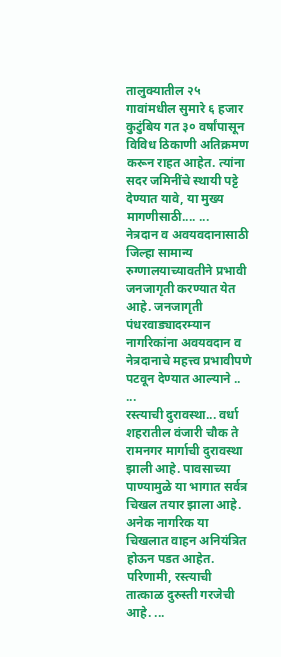तालुक्यातील २५ गावांमधील सुमारे ६ हजार कुटुंबिय गत ३० वर्षांपासून विविध ठिकाणी अतिक्रमण करून राहत आहेत. त्यांना सदर जमिनींचे स्थायी पट्टे देण्यात यावे, या मुख्य मागणीसाठी.... ...
नेत्रदान व अवयवदानासाठी जिल्हा सामान्य रुग्णालयाच्यावतीने प्रभावी जनजागृती करण्यात येत आहे. जनजागृती पंधरवाड्यादरम्यान नागरिकांना अवयवदान व नेत्रदानाचे महत्त्व प्रभावीपणे पटवून देण्यात आल्याने .. ...
रस्त्याची दुरावस्था... वर्धा शहरातील वंजारी चौक ते रामनगर मार्गाची दुरावस्था झाली आहे. पावसाच्या पाण्यामुळे या भागात सर्वत्र चिखल तयार झाला आहे. अनेक नागरिक या चिखलात वाहन अनियंत्रित होऊन पडत आहेत. परिणामी, रस्त्याची तात्काळ दुरुस्ती गरजेची आहे. ...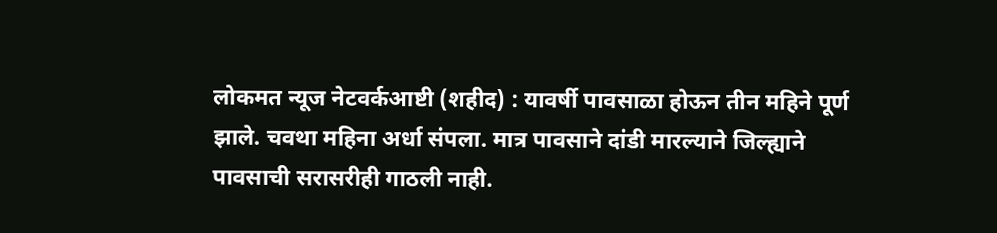लोकमत न्यूज नेटवर्कआष्टी (शहीद) : यावर्षी पावसाळा होऊन तीन महिने पूर्ण झाले. चवथा महिना अर्धा संपला. मात्र पावसाने दांडी मारल्याने जिल्ह्याने पावसाची सरासरीही गाठली नाही.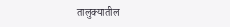तालुक्यातील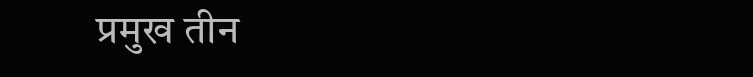प्रमुख तीन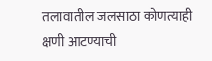तलावातील जलसाठा कोणत्याही क्षणी आटण्याची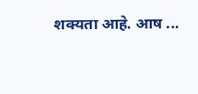शक्यता आहे. आष ...